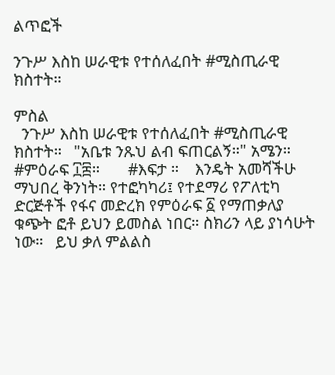ልጥፎች

ንጉሥ እስከ ሠራዊቱ የተሰለፈበት #ሚስጢራዊ ክስተት።

ምስል
  ንጉሥ እስከ ሠራዊቱ የተሰለፈበት #ሚስጢራዊ ክስተት።   "አቤቱ ንጹህ ልብ ፍጠርልኝ።" አሜን።   #ምዕራፍ ፲፰።       #እፍታ ።    እንዴት አመሻችሁ ማህበረ ቅንነት። የተፎካካሪ፤ የተደማሪ የፖለቲካ ድርጅቶች የፋና መድረክ የምዕራፍ ፩ የማጠቃለያ ቁጭት ፎቶ ይህን ይመስል ነበር። ስክሪን ላይ ያነሳሁት ነው።   ይህ ቃለ ምልልስ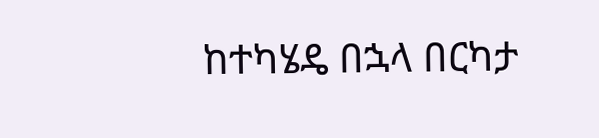ከተካሄዴ በኋላ በርካታ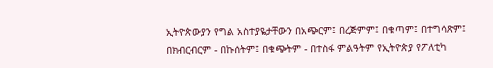ኢትዮጵውያን የግል አስተያዬታቸውን በአጭርም፤ በረጅምም፤ በቁጣም፤ በተግሳጽም፤ በክብርብርም - በኩሰትም፤ በቁጭትም - በተስፋ ምልዓትም የኢትዮጵያ የፖለቲካ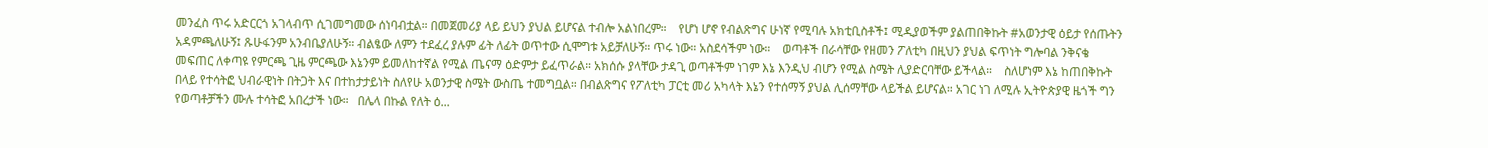መንፈስ ጥሩ አድርርጎ አገላብጥ ሲገመግመው ሰነባብቷል። በመጀመሪያ ላይ ይህን ያህል ይሆናል ተብሎ አልነበረም።    የሆነ ሆኖ የብልጽግና ሁነኛ የሚባሉ አክቲቢስቶች፤ ሚዲያወችም ያልጠበቅኩት #አወንታዊ ዕይታ የሰጡትን አዳምጫለሁኝ፤ ጹሁፋንም አንብቤያለሁኝ። ብልፄው ለምን ተደፈረ ያሉም ፊት ለፊት ወጥተው ሲሞግቱ አይቻለሁኝ። ጥሩ ነው። አስደሳችም ነው።    ወጣቶች በራሳቸው የዘመን ፖለቲካ በዚህን ያህል ፍጥነት ግሎባል ንቅናቄ መፍጠር ለቀጣዩ የምርጫ ጊዜ ምርጫው እኔንም ይመለከተኛል የሚል ጤናማ ዕድምታ ይፈጥራል። አክሰሱ ያላቸው ታዳጊ ወጣቶችም ነገም እኔ እንዲህ ብሆን የሚል ስሜት ሊያድርባቸው ይችላል።    ስለሆነም እኔ ከጠበቅኩት በላይ የተሳትፎ ህብራዊነት በትጋት እና በተከታታይነት ስለየሁ አወንታዊ ስሜት ውስጤ ተመግቧል። በብልጽግና የፖለቲካ ፓርቲ መሪ አካላት እኔን የተሰማኝ ያህል ሊሰማቸው ላይችል ይሆናል። አገር ነገ ለሚሉ ኢትዮጵያዊ ዜጎች ግን የወጣቶቻችን ሙሉ ተሳትፎ አበረታች ነው።   በሌላ በኩል የለት ዕ...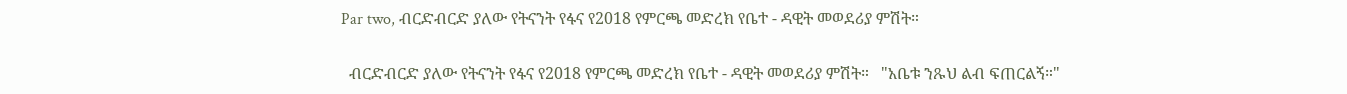Par two, ብርድብርድ ያለው የትናንት የፋና የ2018 የምርጫ መድረክ የቤተ - ዳዊት መወደሪያ ምሽት።

  ብርድብርድ ያለው የትናንት የፋና የ2018 የምርጫ መድረክ የቤተ - ዳዊት መወደሪያ ምሽት።   "አቤቱ ንጹህ ልብ ፍጠርልኝ።"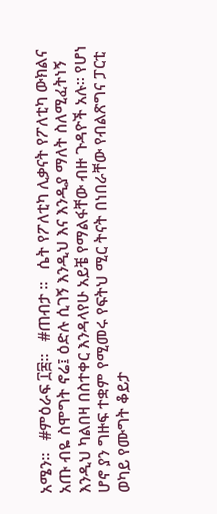አሜን።   #ምዕራፍ ፲፰።   #ጠብታ ።   ሴት የፖለቲካ ሊቃናት የፖለቲካ ውክልና አጡ ብዬ ስሞግት ኖሬ፤ ዕድሉ ሲገኝ እንዲህ እና እንዲያ ማለት ስለሚፈትነኝ እንዲህ ካልበዛ በስተቀር እንዳላየሁ አይቼ የማልፋቸው ብዙ ጉዳዮች አሉ። የሆነ ሆኖ ያን ግዙፍ ተቋም የሚመሩ የፍትህ ሚር ትናት በነበራቸው የብልጽግና ፓርቲ ወካይ የሙግት ቆይታ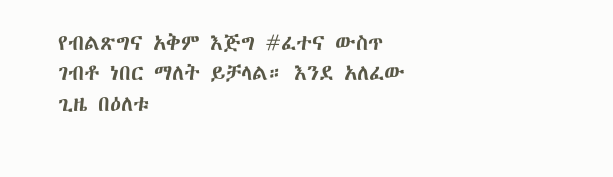የብልጽግና አቅም እጅግ #ፈተና ውስጥ ገብቶ ነበር ማለት ይቻላል። እንደ አለፈው ጊዜ በዕለቱ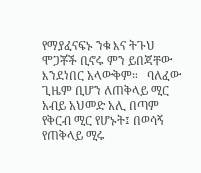የማያፈናፍኑ ንቁ እና ትጉህ ሞጋቾች ቢኖሩ ምን ይበጃቸው እንደነበር አላውቅም።   ባለፈው ጊዜም ቢሆን ለጠቅላይ ሚር አብይ አህመድ አሊ በጣም የቅርብ ሚር የሆኑት፤ በወሳኝ የጠቅላይ ሚሩ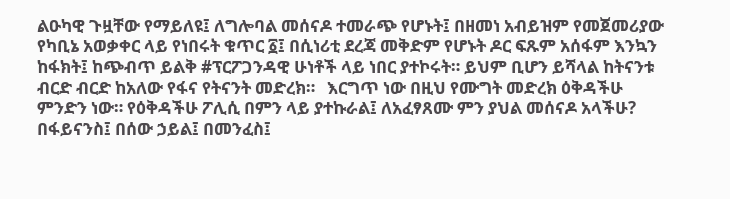ልዑካዊ ጉዟቸው የማይለዩ፤ ለግሎባል መሰናዶ ተመራጭ የሆኑት፤ በዘመነ አብይዝም የመጀመሪያው የካቢኔ አወቃቀር ላይ የነበሩት ቁጥር ፩፤ በሲነሪቲ ደረጃ መቅድም የሆኑት ዶር ፍጹም አሰፋም እንኳን ከፋክት፤ ከጭብጥ ይልቅ #ፕርፖጋንዳዊ ሁነቶች ላይ ነበር ያተኮሩት። ይህም ቢሆን ይሻላል ከትናንቱ ብርድ ብርድ ከአለው የፋና የትናንት መድረክ።   እርግጥ ነው በዚህ የሙግት መድረክ ዕቅዳችሁ ምንድን ነው። የዕቅዳችሁ ፖሊሲ በምን ላይ ያተኩራል፤ ለአፈፃጸሙ ምን ያህል መሰናዶ አላችሁ? በፋይናንስ፤ በሰው ኃይል፤ በመንፈስ፤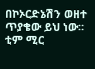በኮኦርድኔሽን ወዘተ ጥያቄው ይህ ነው። ቲም ሚር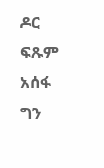ዶር ፍጹም አሰፋ ግን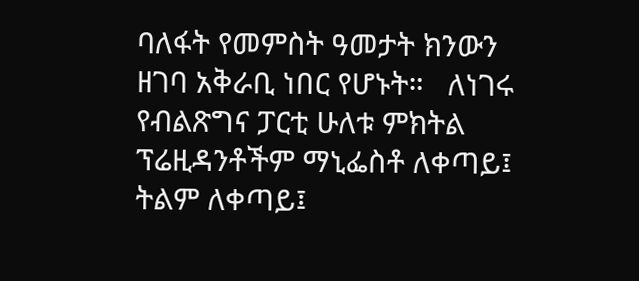ባለፋት የመምስት ዓመታት ክንውን ዘገባ አቅራቢ ነበር የሆኑት።   ለነገሩ የብልጽግና ፓርቲ ሁለቱ ምክትል ፕሬዚዳንቶችም ማኒፌስቶ ለቀጣይ፤ ትልም ለቀጣይ፤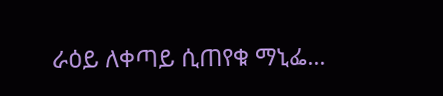ራዕይ ለቀጣይ ሲጠየቁ ማኒፌ...